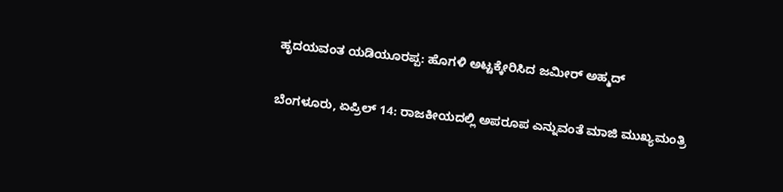ಹೃದಯವಂತ ಯಡಿಯೂರಪ್ಪ: ಹೊಗಳಿ ಅಟ್ಟಕ್ಕೇರಿಸಿದ ಜಮೀರ್ ಅಹ್ಮದ್

ಬೆಂಗಳೂರು, ಏಪ್ರಿಲ್ 14: ರಾಜಕೀಯದಲ್ಲಿ ಅಪರೂಪ ಎನ್ನುವಂತೆ ಮಾಜಿ ಮುಖ್ಯಮಂತ್ರಿ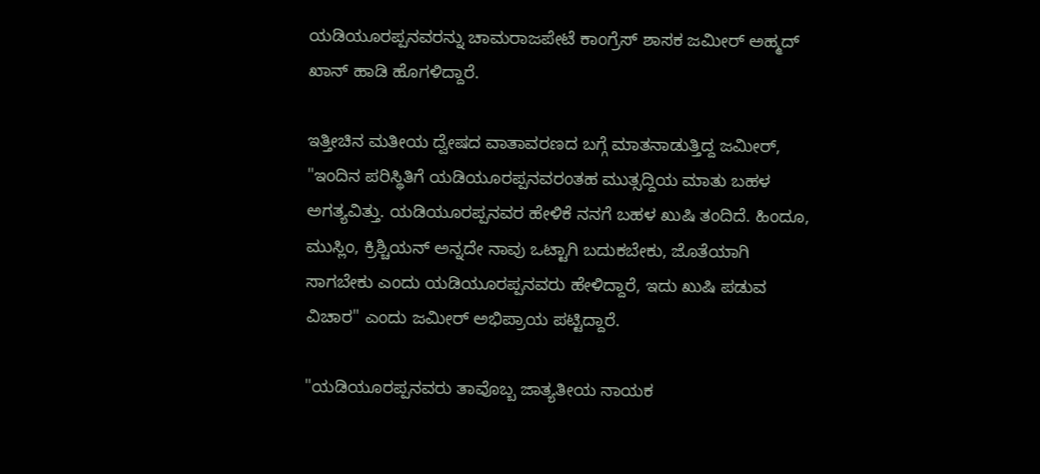ಯಡಿಯೂರಪ್ಪನವರನ್ನು ಚಾಮರಾಜಪೇಟೆ ಕಾಂಗ್ರೆಸ್ ಶಾಸಕ ಜಮೀರ್ ಅಹ್ಮದ್ ಖಾನ್ ಹಾಡಿ ಹೊಗಳಿದ್ದಾರೆ.

ಇತ್ತೀಚಿನ ಮತೀಯ ದ್ವೇಷದ ವಾತಾವರಣದ ಬಗ್ಗೆ ಮಾತನಾಡುತ್ತಿದ್ದ ಜಮೀರ್, "ಇಂದಿನ ಪರಿಸ್ಥಿತಿಗೆ ಯಡಿಯೂರಪ್ಪನವರಂತಹ ಮುತ್ಸದ್ದಿಯ ಮಾತು ಬಹಳ ಅಗತ್ಯವಿತ್ತು. ಯಡಿಯೂರಪ್ಪನವರ ಹೇಳಿಕೆ ನನಗೆ ಬಹಳ ಖುಷಿ ತಂದಿದೆ. ಹಿಂದೂ, ಮುಸ್ಲಿಂ, ಕ್ರಿಶ್ಚಿಯನ್ ಅನ್ನದೇ ನಾವು ಒಟ್ಟಾಗಿ ಬದುಕಬೇಕು, ಜೊತೆಯಾಗಿ ಸಾಗಬೇಕು ಎಂದು ಯಡಿಯೂರಪ್ಪನವರು ಹೇಳಿದ್ದಾರೆ, ಇದು ಖುಷಿ ಪಡುವ ವಿಚಾರ" ಎಂದು ಜಮೀರ್ ಅಭಿಪ್ರಾಯ ಪಟ್ಟಿದ್ದಾರೆ.

"ಯಡಿಯೂರಪ್ಪನವರು ತಾವೊಬ್ಬ ಜಾತ್ಯತೀಯ ನಾಯಕ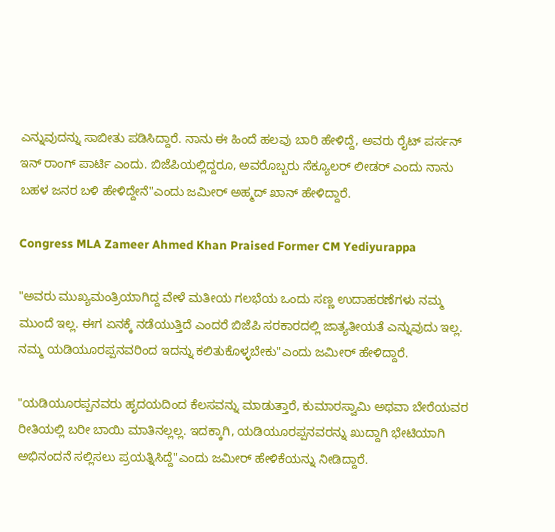ಎನ್ನುವುದನ್ನು ಸಾಬೀತು ಪಡಿಸಿದ್ದಾರೆ. ನಾನು ಈ ಹಿಂದೆ ಹಲವು ಬಾರಿ ಹೇಳಿದ್ದೆ, ಅವರು ರೈಟ್ ಪರ್ಸನ್ ಇನ್ ರಾಂಗ್ ಪಾರ್ಟಿ ಎಂದು. ಬಿಜೆಪಿಯಲ್ಲಿದ್ದರೂ, ಅವರೊಬ್ಬರು ಸೆಕ್ಯೂಲರ್ ಲೀಡರ್ ಎಂದು ನಾನು ಬಹಳ ಜನರ ಬಳಿ ಹೇಳಿದ್ದೇನೆ"ಎಂದು ಜಮೀರ್ ಅಹ್ಮದ್ ಖಾನ್ ಹೇಳಿದ್ದಾರೆ.

Congress MLA Zameer Ahmed Khan Praised Former CM Yediyurappa

"ಅವರು ಮುಖ್ಯಮಂತ್ರಿಯಾಗಿದ್ದ ವೇಳೆ ಮತೀಯ ಗಲಭೆಯ ಒಂದು ಸಣ್ಣ ಉದಾಹರಣೆಗಳು ನಮ್ಮ ಮುಂದೆ ಇಲ್ಲ. ಈಗ ಏನಕ್ಕೆ ನಡೆಯುತ್ತಿದೆ ಎಂದರೆ ಬಿಜೆಪಿ ಸರಕಾರದಲ್ಲಿ ಜಾತ್ಯತೀಯತೆ ಎನ್ನುವುದು ಇಲ್ಲ. ನಮ್ಮ ಯಡಿಯೂರಪ್ಪನವರಿಂದ ಇದನ್ನು ಕಲಿತುಕೊಳ್ಳಬೇಕು"ಎಂದು ಜಮೀರ್ ಹೇಳಿದ್ದಾರೆ.

"ಯಡಿಯೂರಪ್ಪನವರು ಹೃದಯದಿಂದ ಕೆಲಸವನ್ನು ಮಾಡುತ್ತಾರೆ, ಕುಮಾರಸ್ವಾಮಿ ಅಥವಾ ಬೇರೆಯವರ ರೀತಿಯಲ್ಲಿ ಬರೀ ಬಾಯಿ ಮಾತಿನಲ್ಲಲ್ಲ. ಇದಕ್ಕಾಗಿ, ಯಡಿಯೂರಪ್ಪನವರನ್ನು ಖುದ್ದಾಗಿ ಭೇಟಿಯಾಗಿ ಅಭಿನಂದನೆ ಸಲ್ಲಿಸಲು ಪ್ರಯತ್ನಿಸಿದ್ದೆ"ಎಂದು ಜಮೀರ್ ಹೇಳಿಕೆಯನ್ನು ನೀಡಿದ್ದಾರೆ.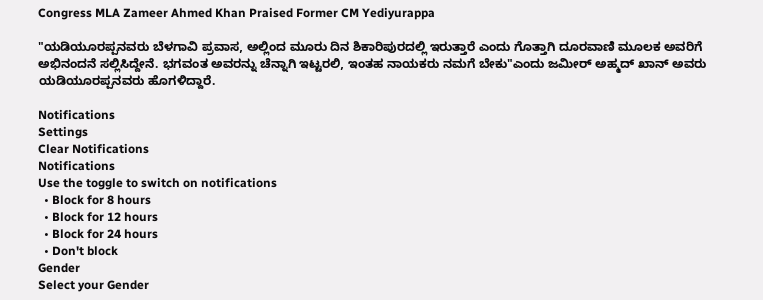Congress MLA Zameer Ahmed Khan Praised Former CM Yediyurappa

"ಯಡಿಯೂರಪ್ಪನವರು ಬೆಳಗಾವಿ ಪ್ರವಾಸ, ಅಲ್ಲಿಂದ ಮೂರು ದಿನ ಶಿಕಾರಿಪುರದಲ್ಲಿ ಇರುತ್ತಾರೆ ಎಂದು ಗೊತ್ತಾಗಿ ದೂರವಾಣಿ ಮೂಲಕ ಅವರಿಗೆ ಅಭಿನಂದನೆ ಸಲ್ಲಿಸಿದ್ದೇನೆ. ಭಗವಂತ ಅವರನ್ನು ಚೆನ್ನಾಗಿ ಇಟ್ಟರಲಿ, ಇಂತಹ ನಾಯಕರು ನಮಗೆ ಬೇಕು"ಎಂದು ಜಮೀರ್ ಅಹ್ಮದ್ ಖಾನ್ ಅವರು ಯಡಿಯೂರಪ್ಪನವರು ಹೊಗಳಿದ್ದಾರೆ.

Notifications
Settings
Clear Notifications
Notifications
Use the toggle to switch on notifications
  • Block for 8 hours
  • Block for 12 hours
  • Block for 24 hours
  • Don't block
Gender
Select your Gender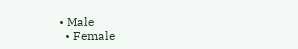• Male
  • Female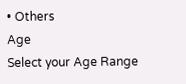• Others
Age
Select your Age Range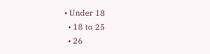• Under 18
  • 18 to 25
  • 26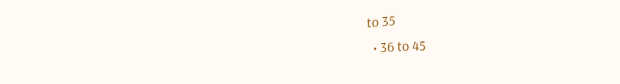to 35
  • 36 to 45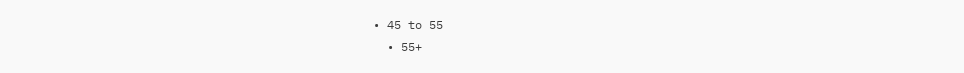• 45 to 55
  • 55+